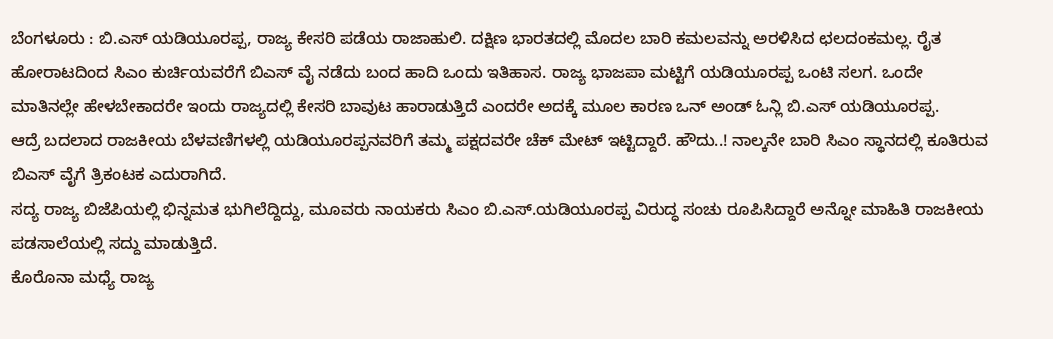ಬೆಂಗಳೂರು : ಬಿ.ಎಸ್ ಯಡಿಯೂರಪ್ಪ, ರಾಜ್ಯ ಕೇಸರಿ ಪಡೆಯ ರಾಜಾಹುಲಿ. ದಕ್ಷಿಣ ಭಾರತದಲ್ಲಿ ಮೊದಲ ಬಾರಿ ಕಮಲವನ್ನು ಅರಳಿಸಿದ ಛಲದಂಕಮಲ್ಲ. ರೈತ ಹೋರಾಟದಿಂದ ಸಿಎಂ ಕುರ್ಚಿಯವರೆಗೆ ಬಿಎಸ್ ವೈ ನಡೆದು ಬಂದ ಹಾದಿ ಒಂದು ಇತಿಹಾಸ. ರಾಜ್ಯ ಭಾಜಪಾ ಮಟ್ಟಿಗೆ ಯಡಿಯೂರಪ್ಪ ಒಂಟಿ ಸಲಗ. ಒಂದೇ ಮಾತಿನಲ್ಲೇ ಹೇಳಬೇಕಾದರೇ ಇಂದು ರಾಜ್ಯದಲ್ಲಿ ಕೇಸರಿ ಬಾವುಟ ಹಾರಾಡುತ್ತಿದೆ ಎಂದರೇ ಅದಕ್ಕೆ ಮೂಲ ಕಾರಣ ಒನ್ ಅಂಡ್ ಓನ್ಲಿ ಬಿ.ಎಸ್ ಯಡಿಯೂರಪ್ಪ.
ಆದ್ರೆ ಬದಲಾದ ರಾಜಕೀಯ ಬೆಳವಣಿಗಳಲ್ಲಿ ಯಡಿಯೂರಪ್ಪನವರಿಗೆ ತಮ್ಮ ಪಕ್ಷದವರೇ ಚೆಕ್ ಮೇಟ್ ಇಟ್ಟಿದ್ದಾರೆ. ಹೌದು..! ನಾಲ್ಕನೇ ಬಾರಿ ಸಿಎಂ ಸ್ಥಾನದಲ್ಲಿ ಕೂತಿರುವ ಬಿಎಸ್ ವೈಗೆ ತ್ರಿಕಂಟಕ ಎದುರಾಗಿದೆ.
ಸದ್ಯ ರಾಜ್ಯ ಬಿಜೆಪಿಯಲ್ಲಿ ಭಿನ್ನಮತ ಭುಗಿಲೆದ್ದಿದ್ದು, ಮೂವರು ನಾಯಕರು ಸಿಎಂ ಬಿ.ಎಸ್.ಯಡಿಯೂರಪ್ಪ ವಿರುದ್ಧ ಸಂಚು ರೂಪಿಸಿದ್ದಾರೆ ಅನ್ನೋ ಮಾಹಿತಿ ರಾಜಕೀಯ ಪಡಸಾಲೆಯಲ್ಲಿ ಸದ್ದು ಮಾಡುತ್ತಿದೆ.
ಕೊರೊನಾ ಮಧ್ಯೆ ರಾಜ್ಯ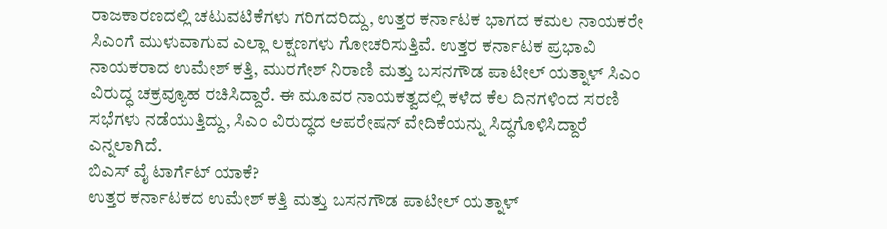ರಾಜಕಾರಣದಲ್ಲಿ ಚಟುವಟಿಕೆಗಳು ಗರಿಗದರಿದ್ದು, ಉತ್ತರ ಕರ್ನಾಟಕ ಭಾಗದ ಕಮಲ ನಾಯಕರೇ ಸಿಎಂಗೆ ಮುಳುವಾಗುವ ಎಲ್ಲಾ ಲಕ್ಷಣಗಳು ಗೋಚರಿಸುತ್ತಿವೆ. ಉತ್ತರ ಕರ್ನಾಟಕ ಪ್ರಭಾವಿ ನಾಯಕರಾದ ಉಮೇಶ್ ಕತ್ತಿ, ಮುರಗೇಶ್ ನಿರಾಣಿ ಮತ್ತು ಬಸನಗೌಡ ಪಾಟೀಲ್ ಯತ್ನಾಳ್ ಸಿಎಂ ವಿರುದ್ಧ ಚಕ್ರವ್ಯೂಹ ರಚಿಸಿದ್ದಾರೆ. ಈ ಮೂವರ ನಾಯಕತ್ವದಲ್ಲಿ ಕಳೆದ ಕೆಲ ದಿನಗಳಿಂದ ಸರಣಿ ಸಭೆಗಳು ನಡೆಯುತ್ತಿದ್ದು, ಸಿಎಂ ವಿರುದ್ಧದ ಆಪರೇಷನ್ ವೇದಿಕೆಯನ್ನು ಸಿದ್ಧಗೊಳಿಸಿದ್ದಾರೆ ಎನ್ನಲಾಗಿದೆ.
ಬಿಎಸ್ ವೈ ಟಾರ್ಗೆಟ್ ಯಾಕೆ?
ಉತ್ತರ ಕರ್ನಾಟಕದ ಉಮೇಶ್ ಕತ್ತಿ ಮತ್ತು ಬಸನಗೌಡ ಪಾಟೀಲ್ ಯತ್ನಾಳ್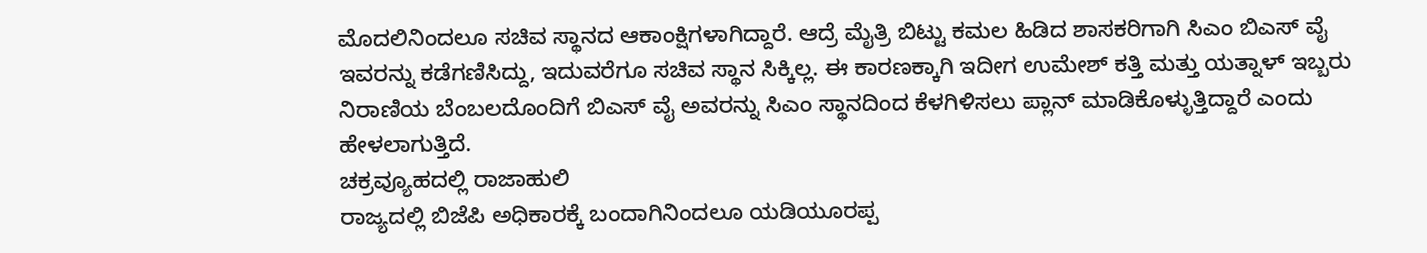ಮೊದಲಿನಿಂದಲೂ ಸಚಿವ ಸ್ಥಾನದ ಆಕಾಂಕ್ಷಿಗಳಾಗಿದ್ದಾರೆ. ಆದ್ರೆ ಮೈತ್ರಿ ಬಿಟ್ಟು ಕಮಲ ಹಿಡಿದ ಶಾಸಕರಿಗಾಗಿ ಸಿಎಂ ಬಿಎಸ್ ವೈ ಇವರನ್ನು ಕಡೆಗಣಿಸಿದ್ದು, ಇದುವರೆಗೂ ಸಚಿವ ಸ್ಥಾನ ಸಿಕ್ಕಿಲ್ಲ. ಈ ಕಾರಣಕ್ಕಾಗಿ ಇದೀಗ ಉಮೇಶ್ ಕತ್ತಿ ಮತ್ತು ಯತ್ನಾಳ್ ಇಬ್ಬರು ನಿರಾಣಿಯ ಬೆಂಬಲದೊಂದಿಗೆ ಬಿಎಸ್ ವೈ ಅವರನ್ನು ಸಿಎಂ ಸ್ಥಾನದಿಂದ ಕೆಳಗಿಳಿಸಲು ಪ್ಲಾನ್ ಮಾಡಿಕೊಳ್ಳುತ್ತಿದ್ದಾರೆ ಎಂದು ಹೇಳಲಾಗುತ್ತಿದೆ.
ಚಕ್ರವ್ಯೂಹದಲ್ಲಿ ರಾಜಾಹುಲಿ
ರಾಜ್ಯದಲ್ಲಿ ಬಿಜೆಪಿ ಅಧಿಕಾರಕ್ಕೆ ಬಂದಾಗಿನಿಂದಲೂ ಯಡಿಯೂರಪ್ಪ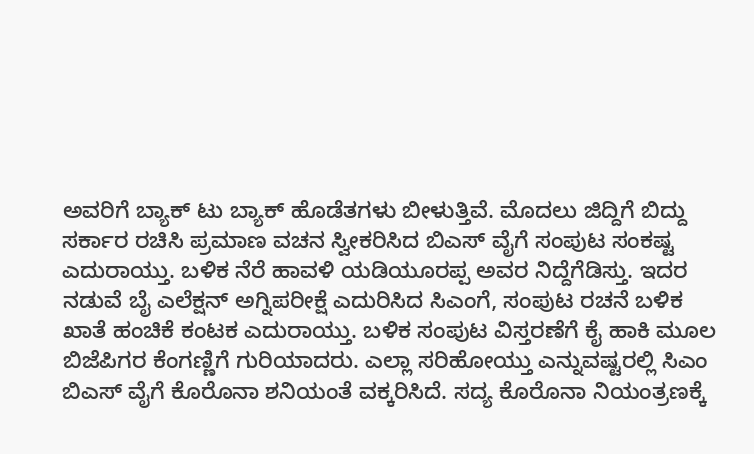ಅವರಿಗೆ ಬ್ಯಾಕ್ ಟು ಬ್ಯಾಕ್ ಹೊಡೆತಗಳು ಬೀಳುತ್ತಿವೆ. ಮೊದಲು ಜಿದ್ದಿಗೆ ಬಿದ್ದು ಸರ್ಕಾರ ರಚಿಸಿ ಪ್ರಮಾಣ ವಚನ ಸ್ವೀಕರಿಸಿದ ಬಿಎಸ್ ವೈಗೆ ಸಂಪುಟ ಸಂಕಷ್ಟ ಎದುರಾಯ್ತು. ಬಳಿಕ ನೆರೆ ಹಾವಳಿ ಯಡಿಯೂರಪ್ಪ ಅವರ ನಿದ್ದೆಗೆಡಿಸ್ತು. ಇದರ ನಡುವೆ ಬೈ ಎಲೆಕ್ಷನ್ ಅಗ್ನಿಪರೀಕ್ಷೆ ಎದುರಿಸಿದ ಸಿಎಂಗೆ, ಸಂಪುಟ ರಚನೆ ಬಳಿಕ ಖಾತೆ ಹಂಚಿಕೆ ಕಂಟಕ ಎದುರಾಯ್ತು. ಬಳಿಕ ಸಂಪುಟ ವಿಸ್ತರಣೆಗೆ ಕೈ ಹಾಕಿ ಮೂಲ ಬಿಜೆಪಿಗರ ಕೆಂಗಣ್ಣಿಗೆ ಗುರಿಯಾದರು. ಎಲ್ಲಾ ಸರಿಹೋಯ್ತು ಎನ್ನುವಷ್ಟರಲ್ಲಿ ಸಿಎಂ ಬಿಎಸ್ ವೈಗೆ ಕೊರೊನಾ ಶನಿಯಂತೆ ವಕ್ಕರಿಸಿದೆ. ಸದ್ಯ ಕೊರೊನಾ ನಿಯಂತ್ರಣಕ್ಕೆ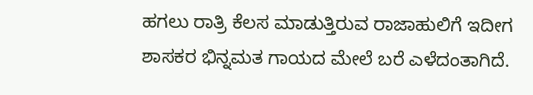ಹಗಲು ರಾತ್ರಿ ಕೆಲಸ ಮಾಡುತ್ತಿರುವ ರಾಜಾಹುಲಿಗೆ ಇದೀಗ ಶಾಸಕರ ಭಿನ್ನಮತ ಗಾಯದ ಮೇಲೆ ಬರೆ ಎಳೆದಂತಾಗಿದೆ.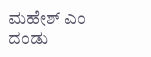ಮಹೇಶ್ ಎಂ ದಂಡು